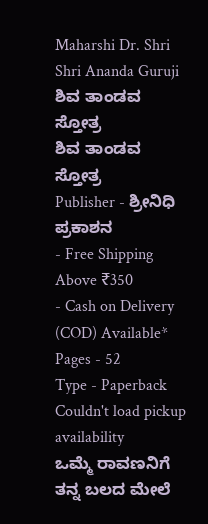Maharshi Dr. Shri Shri Ananda Guruji
ಶಿವ ತಾಂಡವ ಸ್ತೋತ್ರ
ಶಿವ ತಾಂಡವ ಸ್ತೋತ್ರ
Publisher - ಶ್ರೀನಿಧಿ ಪ್ರಕಾಶನ
- Free Shipping Above ₹350
- Cash on Delivery (COD) Available*
Pages - 52
Type - Paperback
Couldn't load pickup availability
ಒಮ್ಮೆ ರಾವಣನಿಗೆ ತನ್ನ ಬಲದ ಮೇಲೆ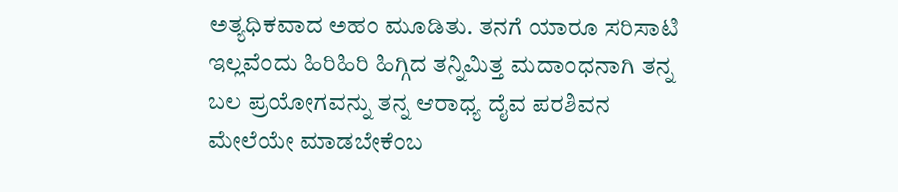ಅತ್ಯಧಿಕವಾದ ಅಹಂ ಮೂಡಿತು. ತನಗೆ ಯಾರೂ ಸರಿಸಾಟಿ ಇಲ್ಲವೆಂದು ಹಿರಿಹಿರಿ ಹಿಗ್ಗಿದ ತನ್ನಿಮಿತ್ತ ಮದಾಂಧನಾಗಿ ತನ್ನ ಬಲ ಪ್ರಯೋಗವನ್ನು ತನ್ನ ಆರಾಧ್ಯ ದೈವ ಪರಶಿವನ ಮೇಲೆಯೇ ಮಾಡಬೇಕೆಂಬ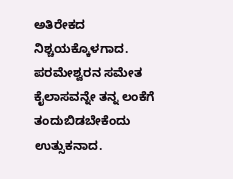ಅತಿರೇಕದ ನಿಶ್ಚಯಕ್ಕೊಳಗಾದ.
ಪರಮೇಶ್ವರನ ಸಮೇತ ಕೈಲಾಸವನ್ನೇ ತನ್ನ ಲಂಕೆಗೆ ತಂದುಬಿಡಬೇಕೆಂದು ಉತ್ಸುಕನಾದ.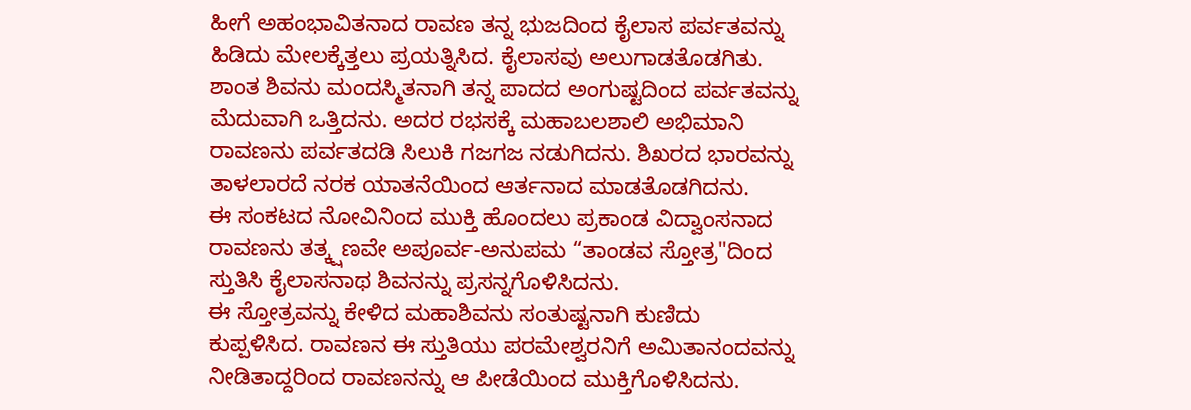ಹೀಗೆ ಅಹಂಭಾವಿತನಾದ ರಾವಣ ತನ್ನ ಭುಜದಿಂದ ಕೈಲಾಸ ಪರ್ವತವನ್ನು ಹಿಡಿದು ಮೇಲಕ್ಕೆತ್ತಲು ಪ್ರಯತ್ನಿಸಿದ. ಕೈಲಾಸವು ಅಲುಗಾಡತೊಡಗಿತು. ಶಾಂತ ಶಿವನು ಮಂದಸ್ಮಿತನಾಗಿ ತನ್ನ ಪಾದದ ಅಂಗುಷ್ಟದಿಂದ ಪರ್ವತವನ್ನು ಮೆದುವಾಗಿ ಒತ್ತಿದನು. ಅದರ ರಭಸಕ್ಕೆ ಮಹಾಬಲಶಾಲಿ ಅಭಿಮಾನಿ ರಾವಣನು ಪರ್ವತದಡಿ ಸಿಲುಕಿ ಗಜಗಜ ನಡುಗಿದನು. ಶಿಖರದ ಭಾರವನ್ನು ತಾಳಲಾರದೆ ನರಕ ಯಾತನೆಯಿಂದ ಆರ್ತನಾದ ಮಾಡತೊಡಗಿದನು.
ಈ ಸಂಕಟದ ನೋವಿನಿಂದ ಮುಕ್ತಿ ಹೊಂದಲು ಪ್ರಕಾಂಡ ವಿದ್ವಾಂಸನಾದ ರಾವಣನು ತತ್ಕ್ಷಣವೇ ಅಪೂರ್ವ-ಅನುಪಮ “ತಾಂಡವ ಸ್ತೋತ್ರ"ದಿಂದ ಸ್ತುತಿಸಿ ಕೈಲಾಸನಾಥ ಶಿವನನ್ನು ಪ್ರಸನ್ನಗೊಳಿಸಿದನು.
ಈ ಸ್ತೋತ್ರವನ್ನು ಕೇಳಿದ ಮಹಾಶಿವನು ಸಂತುಷ್ಟನಾಗಿ ಕುಣಿದು ಕುಪ್ಪಳಿಸಿದ. ರಾವಣನ ಈ ಸ್ತುತಿಯು ಪರಮೇಶ್ವರನಿಗೆ ಅಮಿತಾನಂದವನ್ನು ನೀಡಿತಾದ್ದರಿಂದ ರಾವಣನನ್ನು ಆ ಪೀಡೆಯಿಂದ ಮುಕ್ತಿಗೊಳಿಸಿದನು.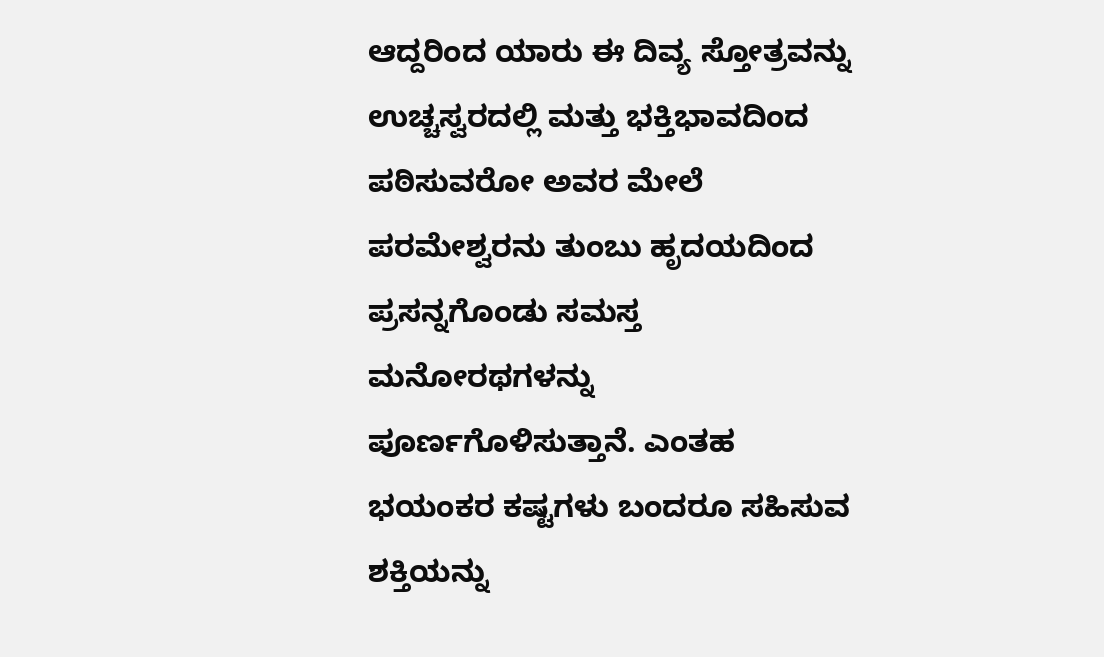ಆದ್ದರಿಂದ ಯಾರು ಈ ದಿವ್ಯ ಸ್ತೋತ್ರವನ್ನು ಉಚ್ಚಸ್ವರದಲ್ಲಿ ಮತ್ತು ಭಕ್ತಿಭಾವದಿಂದ ಪಠಿಸುವರೋ ಅವರ ಮೇಲೆ ಪರಮೇಶ್ವರನು ತುಂಬು ಹೃದಯದಿಂದ ಪ್ರಸನ್ನಗೊಂಡು ಸಮಸ್ತ ಮನೋರಥಗಳನ್ನು ಪೂರ್ಣಗೊಳಿಸುತ್ತಾನೆ. ಎಂತಹ ಭಯಂಕರ ಕಷ್ಟಗಳು ಬಂದರೂ ಸಹಿಸುವ ಶಕ್ತಿಯನ್ನು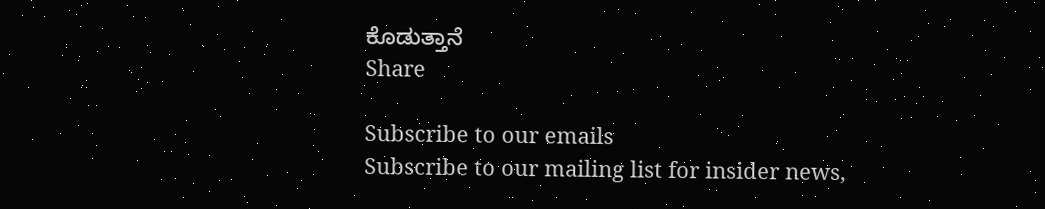ಕೊಡುತ್ತಾನೆ
Share

Subscribe to our emails
Subscribe to our mailing list for insider news,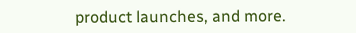product launches, and more.